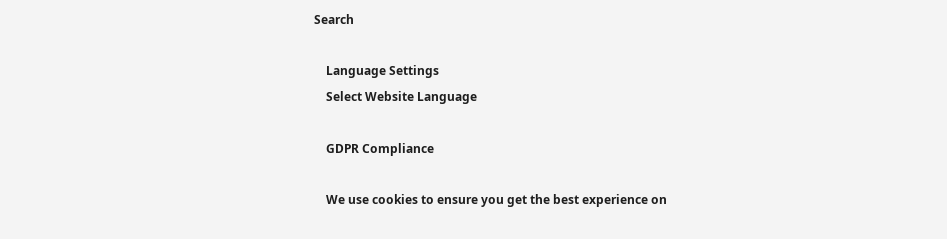Search

    Language Settings
    Select Website Language

    GDPR Compliance

    We use cookies to ensure you get the best experience on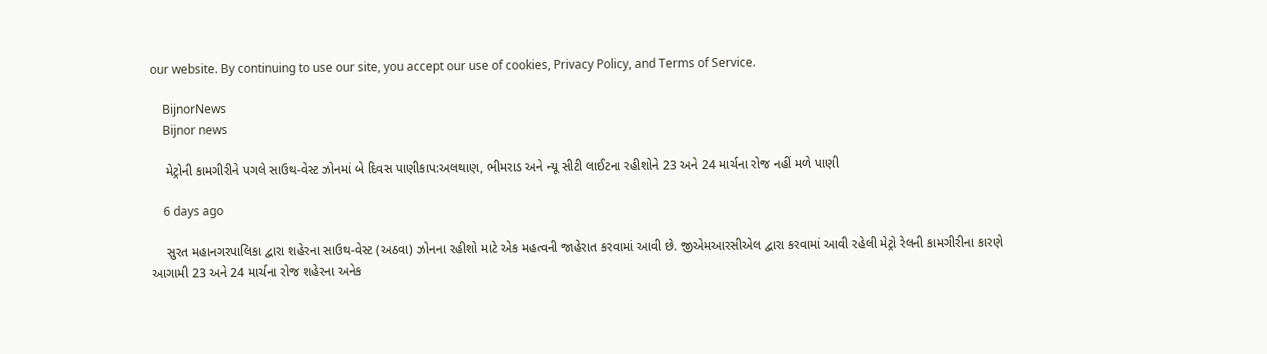our website. By continuing to use our site, you accept our use of cookies, Privacy Policy, and Terms of Service.

    BijnorNews
    Bijnor news

    મેટ્રોની કામગીરીને પગલે સાઉથ-વેસ્ટ ઝોનમાં બે દિવસ પાણીકાપ:અલથાણ, ભીમરાડ અને ન્યૂ સીટી લાઈટના રહીશોને 23 અને 24 માર્ચના રોજ નહીં મળે પાણી

    6 days ago

    સુરત મહાનગરપાલિકા દ્વારા શહેરના સાઉથ-વેસ્ટ (અઠવા) ઝોનના રહીશો માટે એક મહત્વની જાહેરાત કરવામાં આવી છે. જીએમઆરસીએલ દ્વારા કરવામાં આવી રહેલી મેટ્રો રેલની કામગીરીના કારણે આગામી 23 અને 24 માર્ચના રોજ શહેરના અનેક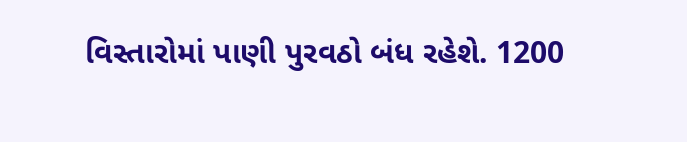વિસ્તારોમાં પાણી પુરવઠો બંધ રહેશે. 1200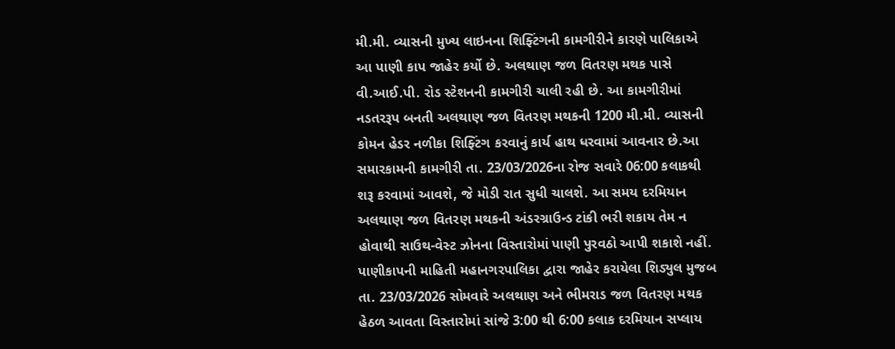મી.મી. વ્યાસની મુખ્ય લાઇનના શિફ્ટિંગની કામગીરીને કારણે પાલિકાએ આ પાણી કાપ જાહેર કર્યો છે. અલથાણ જળ વિતરણ મથક પાસે વી.આઈ.પી. રોડ સ્ટેશનની કામગીરી ચાલી રહી છે. આ કામગીરીમાં નડતરરૂપ બનતી અલથાણ જળ વિતરણ મથકની 1200 મી.મી. વ્યાસની કોમન હેડર નળીકા શિફ્ટિંગ કરવાનું કાર્ય હાથ ધરવામાં આવનાર છે.આ સમારકામની કામગીરી તા. 23/03/2026ના રોજ સવારે 06:00 કલાકથી શરૂ કરવામાં આવશે, જે મોડી રાત સુધી ચાલશે. આ સમય દરમિયાન અલથાણ જળ વિતરણ મથકની અંડરગ્રાઉન્ડ ટાંકી ભરી શકાય તેમ ન હોવાથી સાઉથ-વેસ્ટ ઝોનના વિસ્તારોમાં પાણી પુરવઠો આપી શકાશે નહીં. પાણીકાપની માહિતી મહાનગરપાલિકા દ્વારા જાહેર કરાયેલા શિડ્યુલ મુજબ તા. 23/03/2026 સોમવારે અલથાણ અને ભીમરાડ જળ વિતરણ મથક હેઠળ આવતા વિસ્તારોમાં સાંજે 3:00 થી 6:00 કલાક દરમિયાન સપ્લાય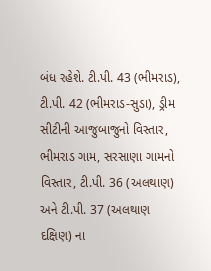બંધ રહેશે. ટી.પી. 43 (ભીમરાડ), ટી.પી. 42 (ભીમરાડ-સુડા), ડ્રીમ સીટીની આજુબાજુનો વિસ્તાર, ભીમરાડ ગામ, સરસાણા ગામનો વિસ્તાર, ટી.પી. 36 (અલથાણ) અને ટી.પી. 37 (અલથાણ દક્ષિણ) ના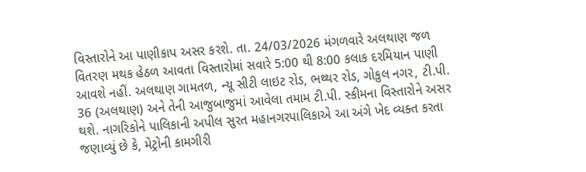વિસ્તારોને આ પાણીકાપ અસર કરશે. તા. 24/03/2026 મંગળવારે અલથાણ જળ વિતરણ મથક હેઠળ આવતા વિસ્તારોમાં સવારે 5:00 થી 8:00 કલાક દરમિયાન પાણી આવશે નહીં. અલથાણ ગામતળ, ન્યૂ સીટી લાઇટ રોડ, ભથ્થર રોડ, ગોકુલ નગર, ટી.પી. 36 (અલથાણ) અને તેની આજુબાજુમાં આવેલા તમામ ટી.પી. સ્કીમના વિસ્તારોને અસર થશે. નાગરિકોને પાલિકાની અપીલ સુરત મહાનગરપાલિકાએ આ અંગે ખેદ વ્યક્ત કરતા જણાવ્યું છે કે, મેટ્રોની કામગીરી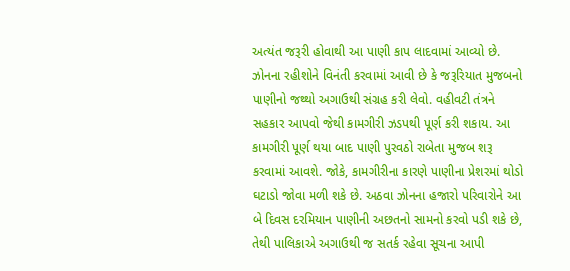અત્યંત જરૂરી હોવાથી આ પાણી કાપ લાદવામાં આવ્યો છે. ઝોનના રહીશોને વિનંતી કરવામાં આવી છે કે જરૂરિયાત મુજબનો પાણીનો જથ્થો અગાઉથી સંગ્રહ કરી લેવો. વહીવટી તંત્રને સહકાર આપવો જેથી કામગીરી ઝડપથી પૂર્ણ કરી શકાય. આ કામગીરી પૂર્ણ થયા બાદ પાણી પુરવઠો રાબેતા મુજબ શરૂ કરવામાં આવશે. જોકે, કામગીરીના કારણે પાણીના પ્રેશરમાં થોડો ઘટાડો જોવા મળી શકે છે. અઠવા ઝોનના હજારો પરિવારોને આ બે દિવસ દરમિયાન પાણીની અછતનો સામનો કરવો પડી શકે છે, તેથી પાલિકાએ અગાઉથી જ સતર્ક રહેવા સૂચના આપી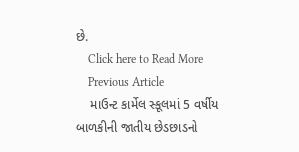છે.
    Click here to Read More
    Previous Article
    માઉન્ટ કાર્મેલ સ્કૂલમાં 5 વર્ષીય બાળકીની જાતીય છેડછાડનો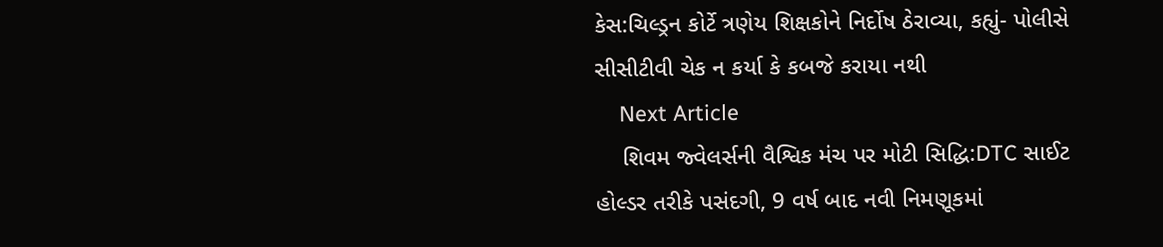કેસ:ચિલ્ડ્રન કોર્ટે ત્રણેય શિક્ષકોને નિર્દોષ ઠેરાવ્યા, કહ્યું- પોલીસે સીસીટીવી ચેક ન કર્યા કે કબજે કરાયા નથી
    Next Article
    શિવમ જ્વેલર્સની વૈશ્વિક મંચ પર મોટી સિદ્ધિ:DTC સાઈટ હોલ્ડર તરીકે પસંદગી, 9 વર્ષ બાદ નવી નિમણૂકમાં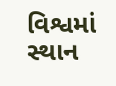વિશ્વમાં સ્થાન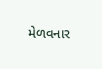મેળવનાર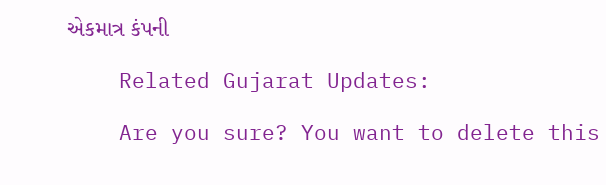એકમાત્ર કંપની

    Related Gujarat Updates:

    Are you sure? You want to delete this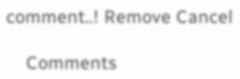comment..! Remove Cancel

    Comments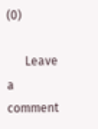(0)

      Leave a comment